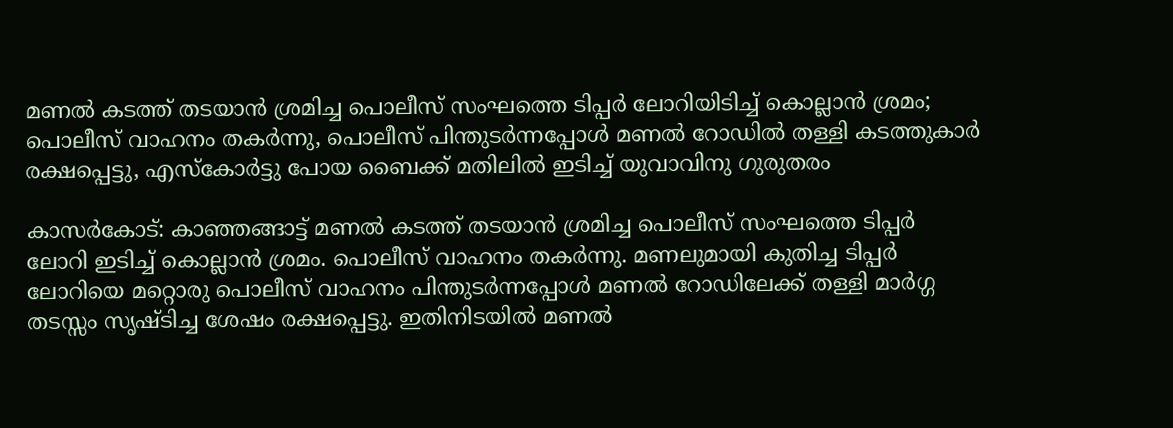മണല്‍ കടത്ത് തടയാന്‍ ശ്രമിച്ച പൊലീസ് സംഘത്തെ ടിപ്പര്‍ ലോറിയിടിച്ച് കൊല്ലാന്‍ ശ്രമം; പൊലീസ് വാഹനം തകര്‍ന്നു, പൊലീസ് പിന്തുടര്‍ന്നപ്പോള്‍ മണല്‍ റോഡില്‍ തള്ളി കടത്തുകാര്‍ രക്ഷപ്പെട്ടു, എസ്‌കോര്‍ട്ടു പോയ ബൈക്ക് മതിലില്‍ ഇടിച്ച് യുവാവിനു ഗുരുതരം

കാസര്‍കോട്: കാഞ്ഞങ്ങാട്ട് മണല്‍ കടത്ത് തടയാന്‍ ശ്രമിച്ച പൊലീസ് സംഘത്തെ ടിപ്പര്‍ ലോറി ഇടിച്ച് കൊല്ലാന്‍ ശ്രമം. പൊലീസ് വാഹനം തകര്‍ന്നു. മണലുമായി കുതിച്ച ടിപ്പര്‍ ലോറിയെ മറ്റൊരു പൊലീസ് വാഹനം പിന്തുടര്‍ന്നപ്പോള്‍ മണല്‍ റോഡിലേക്ക് തള്ളി മാര്‍ഗ്ഗ തടസ്സം സൃഷ്ടിച്ച ശേഷം രക്ഷപ്പെട്ടു. ഇതിനിടയില്‍ മണല്‍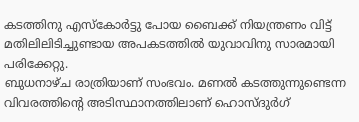കടത്തിനു എസ്‌കോര്‍ട്ടു പോയ ബൈക്ക് നിയന്ത്രണം വിട്ട് മതിലിലിടിച്ചുണ്ടായ അപകടത്തില്‍ യുവാവിനു സാരമായി പരിക്കേറ്റു.
ബുധനാഴ്ച രാത്രിയാണ് സംഭവം. മണല്‍ കടത്തുന്നുണ്ടെന്ന വിവരത്തിന്റെ അടിസ്ഥാനത്തിലാണ് ഹൊസ്ദുര്‍ഗ്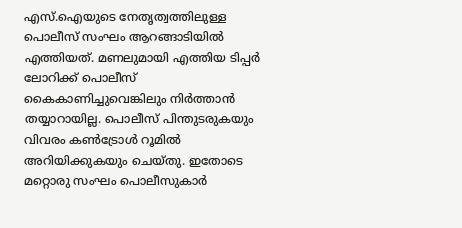എസ്.ഐയുടെ നേതൃത്വത്തിലുള്ള പൊലീസ് സംഘം ആറങ്ങാടിയില്‍ എത്തിയത്. മണലുമായി എത്തിയ ടിപ്പര്‍ ലോറിക്ക് പൊലീസ് കൈകാണിച്ചുവെങ്കിലും നിര്‍ത്താന്‍ തയ്യാറായില്ല. പൊലീസ് പിന്തുടരുകയും വിവരം കണ്‍ട്രോള്‍ റൂമില്‍ അറിയിക്കുകയും ചെയ്തു. ഇതോടെ മറ്റൊരു സംഘം പൊലീസുകാര്‍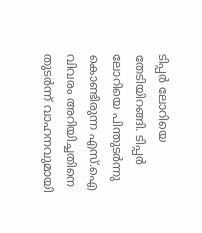ടിപ്പര്‍ ലോറിയെ തേടിയിറങ്ങി. ടിപ്പര്‍ ലോറിയെ പിന്തുടര്‍ന്നു കൊണ്ടിരുന്ന എസ്.ഐ വിവരം അറിയിച്ചതിനെ തുടര്‍ന്ന് വാഹനവുമായി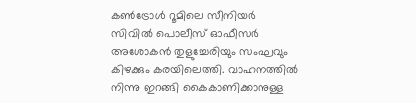കണ്‍ട്രോള്‍ റൂമിലെ സീനിയര്‍ സിവില്‍ പൊലീസ് ഓഫീസര്‍ അശോകന്‍ തുളുച്ചേരിയും സംഘവും കിഴക്കും കരയിലെത്തി. വാഹനത്തില്‍ നിന്നു ഇറങ്ങി കൈകാണിക്കാനുള്ള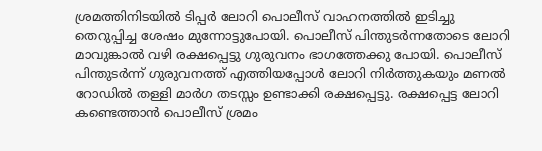ശ്രമത്തിനിടയില്‍ ടിപ്പര്‍ ലോറി പൊലീസ് വാഹനത്തില്‍ ഇടിച്ചു തെറുപ്പിച്ച ശേഷം മുന്നോട്ടുപോയി. പൊലീസ് പിന്തുടര്‍ന്നതോടെ ലോറി മാവുങ്കാല്‍ വഴി രക്ഷപ്പെട്ടു ഗുരുവനം ഭാഗത്തേക്കു പോയി. പൊലീസ് പിന്തുടര്‍ന്ന് ഗുരുവനത്ത് എത്തിയപ്പോള്‍ ലോറി നിര്‍ത്തുകയും മണല്‍ റോഡില്‍ തള്ളി മാര്‍ഗ തടസ്സം ഉണ്ടാക്കി രക്ഷപ്പെട്ടു. രക്ഷപ്പെട്ട ലോറി കണ്ടെത്താന്‍ പൊലീസ് ശ്രമം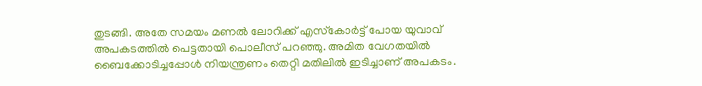തുടങ്ങി. അതേ സമയം മണല്‍ ലോറിക്ക് എസ്‌കോര്‍ട്ട് പോയ യുവാവ് അപകടത്തില്‍ പെട്ടതായി പൊലീസ് പറഞ്ഞു. അമിത വേഗതയില്‍ ബൈക്കോടിച്ചപ്പോള്‍ നിയന്ത്രണം തെറ്റി മതിലില്‍ ഇടിച്ചാണ് അപകടം.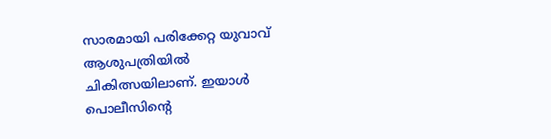സാരമായി പരിക്കേറ്റ യുവാവ് ആശുപത്രിയില്‍ ചികിത്സയിലാണ്. ഇയാള്‍ പൊലീസിന്റെ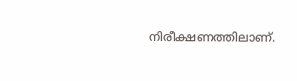നിരീക്ഷണത്തിലാണ്.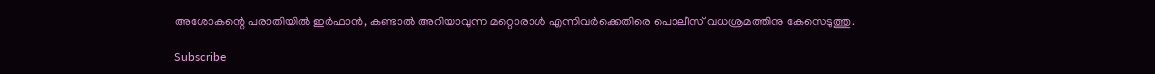അശോകന്റെ പരാതിയില്‍ ഇര്‍ഫാന്‍, കണ്ടാല്‍ അറിയാവുന്ന മറ്റൊരാള്‍ എന്നിവര്‍ക്കെതിരെ പൊലീസ് വധശ്രമത്തിനു കേസെടുത്തു.

Subscribe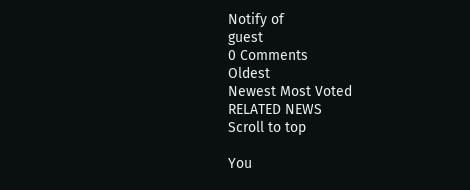Notify of
guest
0 Comments
Oldest
Newest Most Voted
RELATED NEWS
Scroll to top

You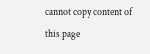cannot copy content of this page